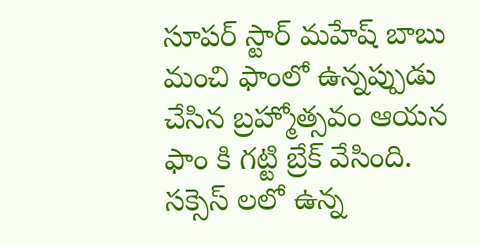సూపర్ స్టార్ మహేష్ బాబు మంచి ఫాంలో ఉన్నప్పుడు చేసిన బ్రహ్మోత్సవం ఆయన ఫాం కి గట్టి బ్రేక్ వేసింది. సక్సెస్ లలో ఉన్న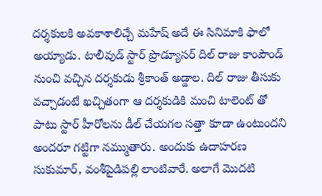దర్శకులకి అవకాశాలిచ్చే మహేష్ అదే ఈ సినిమాకి ఫాలో అయ్యాడు. టాలీవుడ్ స్టార్ ప్రొడ్యూసర్ దిల్ రాజు కాంపౌండ్ నుంచి వచ్చిన దర్శకుడు శ్రీకాంత్ అడ్డాల. దిల్ రాజు తీసుకు వచ్చాడంటే ఖచ్చితంగా ఆ దర్శకుడికి మంచి టాలెంట్ తో పాటు స్టార్ హీరోలను డీల్ చేయగల సత్తా కూడా ఉంటుందని అందరూ గట్టిగా నమ్ముతారు. అందుకు ఉదాహరణ సుకుమార్, వంశీపైడిపల్లి లాంటివారే. అలాగే మొదటి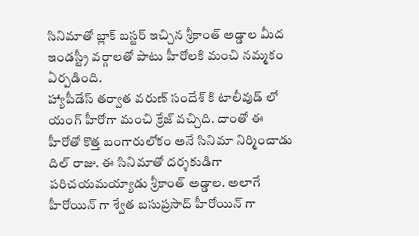సినిమాతో బ్లాక్ బస్టర్ ఇచ్చిన శ్రీకాంత్ అడ్డాల మీద ఇండస్ట్రీ వర్గాలతో పాటు హీరోలకి మంచి నమ్మకం ఏర్పడింది.
హ్యాపీడేస్ తర్వాత వరుణ్ సందేశ్ కి టాలీవుడ్ లో యంగ్ హీరోగా మంచి క్రేజ్ వచ్చిది. దాంతో ఈ హీరోతో కొత్త బంగారులోకం అనే సినిమా నిర్మించాడు దిల్ రాజు. ఈ సినిమాతో దర్శకుడిగా పరిచయమయ్యాడు శ్రీకాంత్ అడ్డాల. అలాగే హీరోయిన్ గా శ్వేత బసుప్రసాద్ హీరోయిన్ గా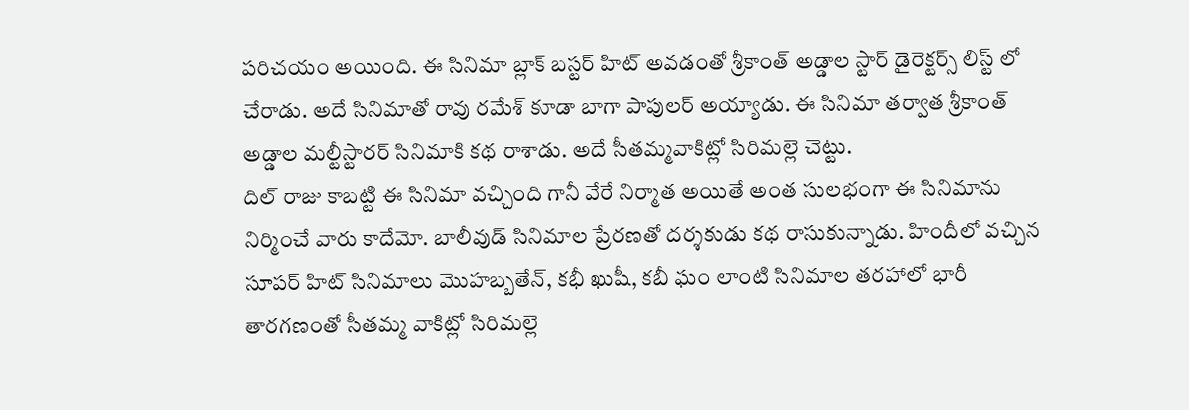పరిచయం అయింది. ఈ సినిమా బ్లాక్ బస్టర్ హిట్ అవడంతో శ్రీకాంత్ అడ్డాల స్టార్ డైరెక్టర్స్ లిస్ట్ లో చేరాడు. అదే సినిమాతో రావు రమేశ్ కూడా బాగా పాపులర్ అయ్యాడు. ఈ సినిమా తర్వాత శ్రీకాంత్ అడ్డాల మల్టీస్టారర్ సినిమాకి కథ రాశాడు. అదే సీతమ్మవాకిట్లో సిరిమల్లె చెట్టు.
దిల్ రాజు కాబట్టి ఈ సినిమా వచ్చింది గానీ వేరే నిర్మాత అయితే అంత సులభంగా ఈ సినిమాను నిర్మించే వారు కాదేమో. బాలీవుడ్ సినిమాల ప్రేరణతో దర్శకుడు కథ రాసుకున్నాడు. హిందీలో వచ్చిన సూపర్ హిట్ సినిమాలు మొహబ్బతేన్, కభీ ఖుషీ, కబీ ఘం లాంటి సినిమాల తరహాలో భారీ తారగణంతో సీతమ్మ వాకిట్లో సిరిమల్లె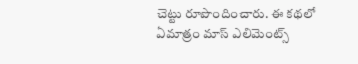చెట్టు రూపొందించారు. ఈ కథలో ఏమాత్రం మాస్ ఎలిమెంట్స్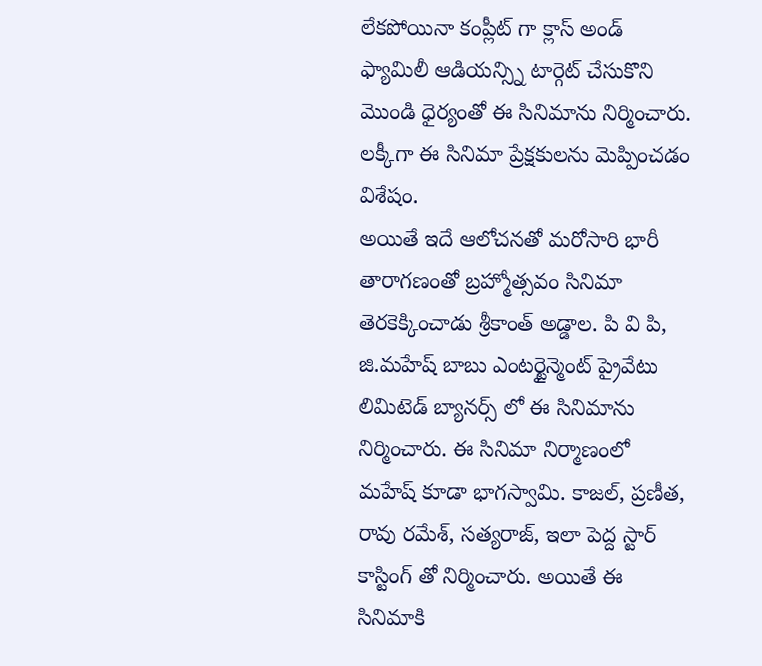లేకపోయినా కంప్లీట్ గా క్లాస్ అండ్ ఫ్యామిలీ ఆడియన్స్ని టార్గెట్ చేసుకొని మొండి ధైర్యంతో ఈ సినిమాను నిర్మించారు. లక్కీగా ఈ సినిమా ప్రేక్షకులను మెప్పించడం విశేషం.
అయితే ఇదే ఆలోచనతో మరోసారి భారీ తారాగణంతో బ్రహ్మోత్సవం సినిమా తెరకెక్కించాడు శ్రీకాంత్ అడ్డాల. పి వి పి, జి.మహేష్ బాబు ఎంటర్టైన్మెంట్ ప్రైవేటు లిమిటెడ్ బ్యానర్స్ లో ఈ సినిమాను నిర్మించారు. ఈ సినిమా నిర్మాణంలో మహేష్ కూడా భాగస్వామి. కాజల్, ప్రణీత, రావు రమేశ్, సత్యరాజ్, ఇలా పెద్ద స్టార్ కాస్టింగ్ తో నిర్మించారు. అయితే ఈ సినిమాకి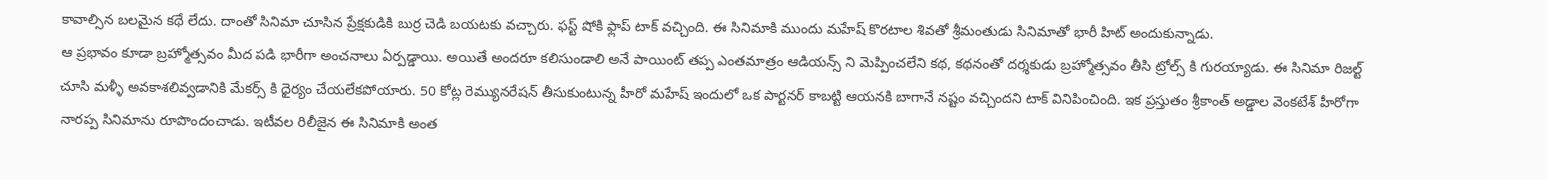కావాల్సిన బలమైన కథే లేదు. దాంతో సినిమా చూసిన ప్రేక్షకుడికి బుర్ర చెడి బయటకు వచ్చారు. ఫస్ట్ షోకి ఫ్లాప్ టాక్ వచ్చింది. ఈ సినిమాకి ముందు మహేష్ కొరటాల శివతో శ్రీమంతుడు సినిమాతో భారీ హిట్ అందుకున్నాడు.
ఆ ప్రభావం కూడా బ్రహ్మోత్సవం మీద పడి భారీగా అంచనాలు ఏర్పడ్డాయి. అయితే అందరూ కలిసుండాలి అనే పాయింట్ తప్ప ఎంతమాత్రం ఆడియన్స్ ని మెప్పించలేని కథ, కథనంతో దర్శకుడు బ్రహ్మోత్సవం తీసి ట్రోల్స్ కి గురయ్యాడు. ఈ సినిమా రిజల్ట్ చూసి మళ్ళీ అవకాశలివ్వడానికి మేకర్స్ కి ధైర్యం చేయలేకపోయారు. 50 కోట్ల రెమ్యునరేషన్ తీసుకుంటున్న హీరో మహేష్ ఇందులో ఒక పార్టనర్ కాబట్టి ఆయనకి బాగానే నష్టం వచ్చిందని టాక్ వినిపించింది. ఇక ప్రస్తుతం శ్రీకాంత్ అడ్డాల వెంకటేశ్ హీరోగా నారప్ప సినిమాను రూపొందంచాడు. ఇటీవల రిలీజైన ఈ సినిమాకి అంత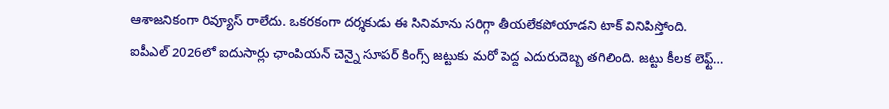ఆశాజనికంగా రివ్యూస్ రాలేదు. ఒకరకంగా దర్శకుడు ఈ సినిమాను సరిగ్గా తీయలేకపోయాడని టాక్ వినిపిస్తోంది.
ఐపీఎల్ 2026లో ఐదుసార్లు ఛాంపియన్ చెన్నై సూపర్ కింగ్స్ జట్టుకు మరో పెద్ద ఎదురుదెబ్బ తగిలింది. జట్టు కీలక లెఫ్ట్…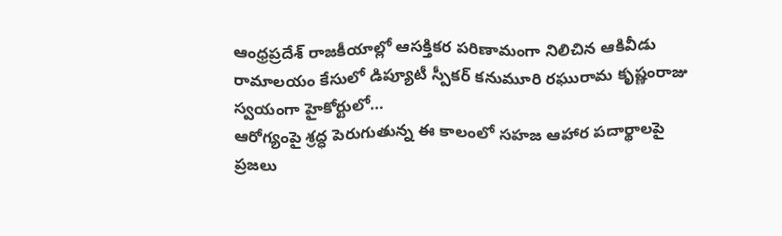ఆంధ్రప్రదేశ్ రాజకీయాల్లో ఆసక్తికర పరిణామంగా నిలిచిన ఆకివీడు రామాలయం కేసులో డిప్యూటీ స్పీకర్ కనుమూరి రఘురామ కృష్ణంరాజు స్వయంగా హైకోర్టులో…
ఆరోగ్యంపై శ్రద్ధ పెరుగుతున్న ఈ కాలంలో సహజ ఆహార పదార్థాలపై ప్రజలు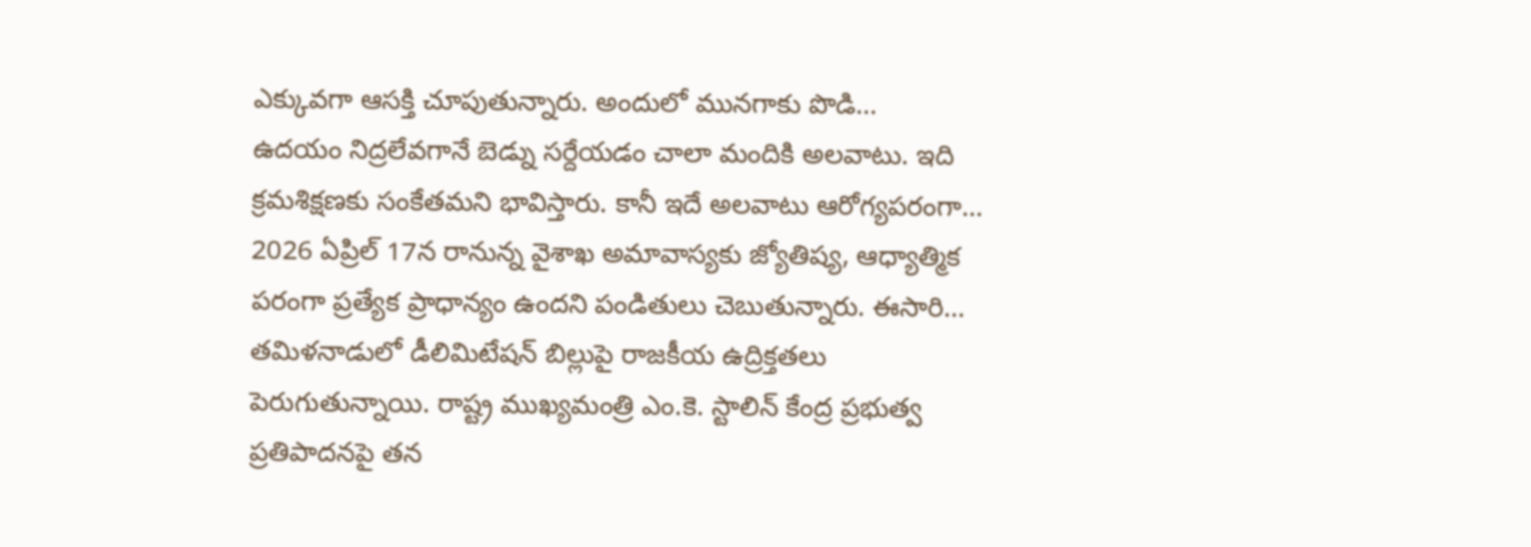ఎక్కువగా ఆసక్తి చూపుతున్నారు. అందులో మునగాకు పొడి…
ఉదయం నిద్రలేవగానే బెడ్ను సర్దేయడం చాలా మందికి అలవాటు. ఇది క్రమశిక్షణకు సంకేతమని భావిస్తారు. కానీ ఇదే అలవాటు ఆరోగ్యపరంగా…
2026 ఏప్రిల్ 17న రానున్న వైశాఖ అమావాస్యకు జ్యోతిష్య, ఆధ్యాత్మిక పరంగా ప్రత్యేక ప్రాధాన్యం ఉందని పండితులు చెబుతున్నారు. ఈసారి…
తమిళనాడులో డీలిమిటేషన్ బిల్లుపై రాజకీయ ఉద్రిక్తతలు పెరుగుతున్నాయి. రాష్ట్ర ముఖ్యమంత్రి ఎం.కె. స్టాలిన్ కేంద్ర ప్రభుత్వ ప్రతిపాదనపై తన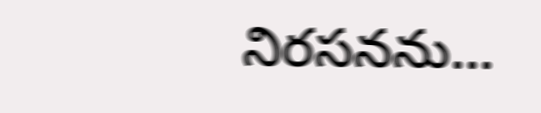నిరసనను…